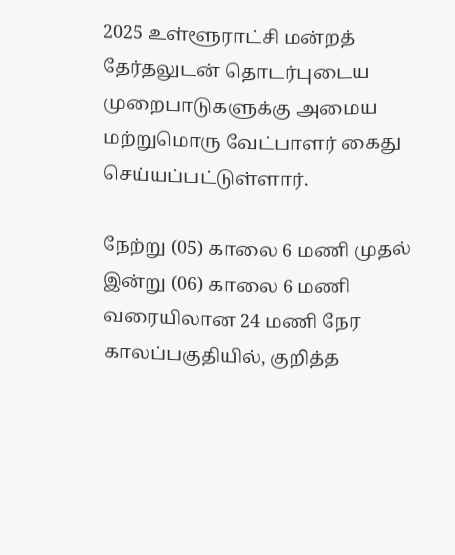2025 உள்ளூராட்சி மன்றத் தேர்தலுடன் தொடர்புடைய முறைபாடுகளுக்கு அமைய மற்றுமொரு வேட்பாளர் கைது செய்யப்பட்டுள்ளார்.

நேற்று (05) காலை 6 மணி முதல் இன்று (06) காலை 6 மணி வரையிலான 24 மணி நேர காலப்பகுதியில், குறித்த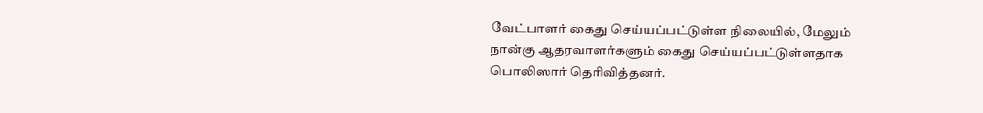வேட்பாளர் கைது செய்யப்பட்டுள்ள நிலையில், மேலும் நான்கு ஆதரவாளர்களும் கைது செய்யப்பட்டுள்ளதாக பொலிஸார் தெரிவித்தனர்.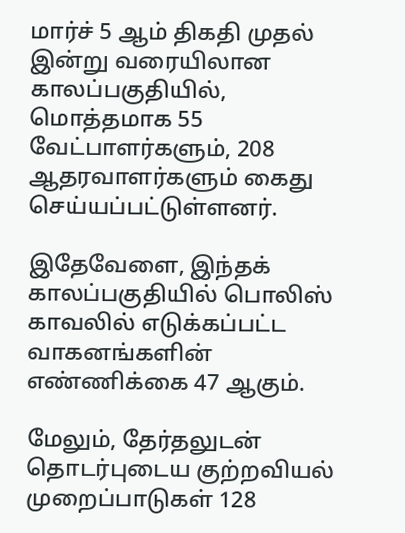மார்ச் 5 ஆம் திகதி முதல் இன்று வரையிலான காலப்பகுதியில், மொத்தமாக 55 வேட்பாளர்களும், 208 ஆதரவாளர்களும் கைது செய்யப்பட்டுள்ளனர்.

இதேவேளை, இந்தக் காலப்பகுதியில் பொலிஸ் காவலில் எடுக்கப்பட்ட வாகனங்களின் எண்ணிக்கை 47 ஆகும்.

மேலும், தேர்தலுடன் தொடர்புடைய குற்றவியல் முறைப்பாடுகள் 128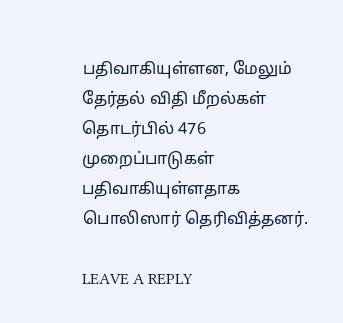பதிவாகியுள்ளன, மேலும் தேர்தல் விதி மீறல்கள் தொடர்பில் 476 முறைப்பாடுகள் பதிவாகியுள்ளதாக பொலிஸார் தெரிவித்தனர்.

LEAVE A REPLY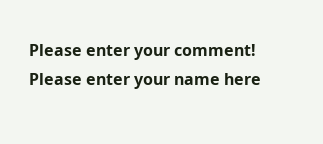Please enter your comment!
Please enter your name here